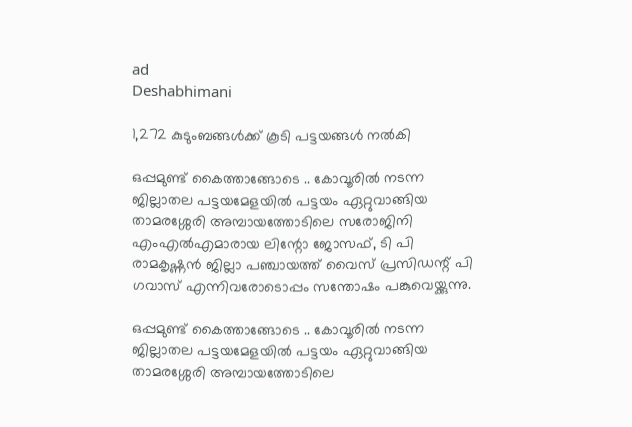ad
Deshabhimani

1,272 കുടുംബങ്ങള്‍ക്ക് കൂടി പട്ടയങ്ങൾ നൽകി

ഒപ്പമുണ്ട് കൈത്താങ്ങോടെ .. കോവൂരില്‍ നടന്ന ജില്ലാതല പട്ടയമേളയില്‍ പട്ടയം ഏറ്റുവാങ്ങിയ താമരശ്ശേരി അമ്പായത്തോടിലെ സരോജിനി എംഎല്‍എമാരായ ലിന്റോ ജോസഫ്, ടി പി രാമകൃഷ്ണന്‍ ജില്ലാ പഞ്ചായത്ത് വൈസ് പ്രസിഡന്റ് പി ഗവാസ് എന്നിവരോടൊപ്പം സന്തോഷം പങ്കുവെയ്ക്കുന്നു.

ഒപ്പമുണ്ട് കൈത്താങ്ങോടെ .. കോവൂരില്‍ നടന്ന ജില്ലാതല പട്ടയമേളയില്‍ പട്ടയം ഏറ്റുവാങ്ങിയ താമരശ്ശേരി അമ്പായത്തോടിലെ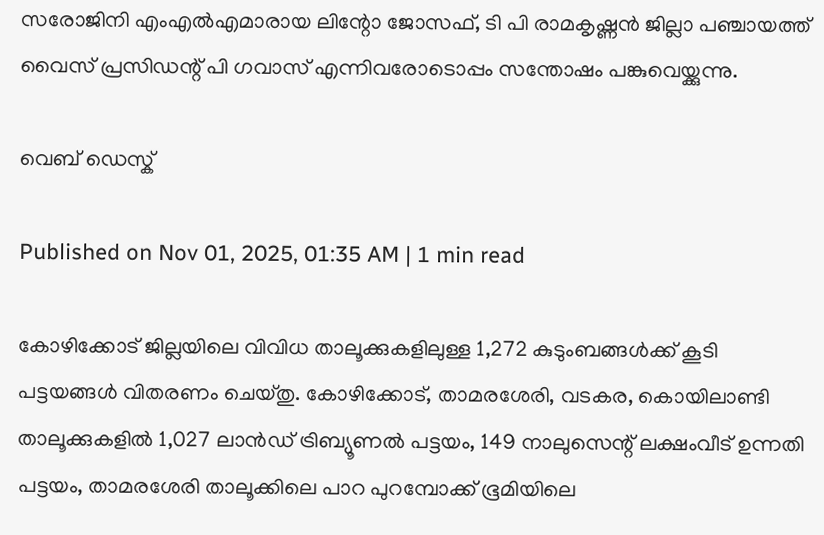സരോജിനി എംഎല്‍എമാരായ ലിന്റോ ജോസഫ്, ടി പി രാമകൃഷ്ണന്‍ ജില്ലാ പഞ്ചായത്ത് വൈസ് പ്രസിഡന്റ് പി ഗവാസ് എന്നിവരോടൊപ്പം സന്തോഷം പങ്കുവെയ്ക്കുന്നു.

വെബ് ഡെസ്ക്

Published on Nov 01, 2025, 01:35 AM | 1 min read

കോഴിക്കോട് ജില്ലയിലെ വിവിധ താലൂക്കുകളിലുള്ള 1,272 കുടുംബങ്ങള്‍ക്ക് കൂടി പട്ടയങ്ങള്‍ വിതരണം ചെയ്തു. കോഴിക്കോട്, താമരശേരി, വടകര, കൊയിലാണ്ടി താലൂക്കുകളില്‍ 1,027 ലാന്‍ഡ് ട്രിബ്യൂണല്‍ പട്ടയം, 149 നാലുസെന്റ് ലക്ഷംവീട് ഉന്നതി പട്ടയം, താമരശേരി താലൂക്കിലെ പാറ പുറമ്പോക്ക് ഭൂമിയിലെ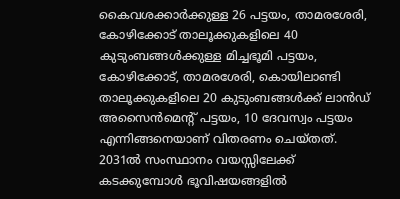കൈവശക്കാര്‍ക്കുള്ള 26 പട്ടയം, താമരശേരി, കോഴിക്കോട് താലൂക്കുകളിലെ 40 കുടുംബങ്ങള്‍ക്കുള്ള മിച്ചഭൂമി പട്ടയം, കോഴിക്കോട്, താമരശേരി, കൊയിലാണ്ടി താലൂക്കുകളിലെ 20 കുടുംബങ്ങള്‍ക്ക് ലാന്‍ഡ് അസൈൻമെന്റ് പട്ടയം, 10 ദേവസ്വം പട്ടയം എന്നിങ്ങനെയാണ് വിതരണം ചെയ്തത്. 2031ല്‍ സംസ്ഥാനം വയസ്സിലേക്ക് കടക്കുമ്പോള്‍ ഭൂവിഷയങ്ങളില്‍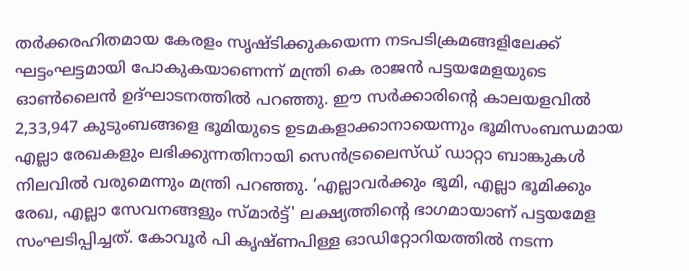തര്‍ക്കരഹിതമായ കേരളം സൃഷ്ടിക്കുകയെന്ന നടപടിക്രമങ്ങളിലേക്ക് ഘട്ടംഘട്ടമായി പോകുകയാണെന്ന് മന്ത്രി കെ രാജന്‍ പട്ടയമേളയുടെ ഓൺലൈൻ ഉദ്ഘാടനത്തിൽ പറഞ്ഞു. ഈ സര്‍ക്കാരിന്റെ കാലയളവില്‍ 2,33,947 കുടുംബങ്ങളെ ഭൂമിയുടെ ഉടമകളാക്കാനായെന്നും ഭൂമിസംബന്ധമായ എല്ലാ രേഖകളും ലഭിക്കുന്നതിനായി സെന്‍ട്രലൈസ്ഡ് ഡാറ്റാ ബാങ്കുകള്‍ നിലവില്‍ വരുമെന്നും മന്ത്രി പറഞ്ഞു. ‘എല്ലാവര്‍ക്കും ഭൂമി, എല്ലാ ഭൂമിക്കും രേഖ, എല്ലാ സേവനങ്ങളും സ്മാര്‍ട്ട്' ലക്ഷ്യത്തിന്റെ ഭാഗമായാണ് പട്ടയമേള സംഘടിപ്പിച്ചത്. കോവൂര്‍ പി കൃഷ്ണപിള്ള ഓഡിറ്റോറിയത്തില്‍ നടന്ന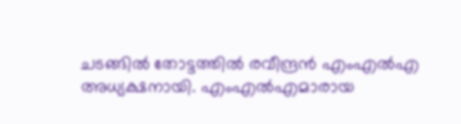ചടങ്ങില്‍ തോട്ടത്തില്‍ രവീന്ദ്രന്‍ എംഎല്‍എ അധ്യക്ഷനായി. എംഎല്‍എമാരായ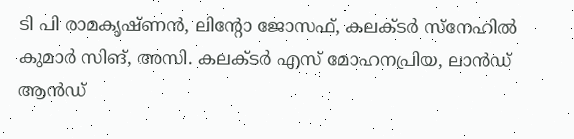ടി പി രാമകൃഷ്ണന്‍, ലിന്റോ ജോസഫ്, കലക്ടര്‍ സ്‌നേഹില്‍ കുമാര്‍ സിങ്, അസി. കലക്ടര്‍ എസ് മോഹനപ്രിയ, ലാന്‍ഡ് ആന്‍ഡ്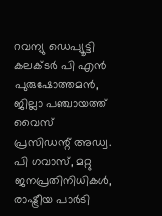റവന്യു ഡെപ്യൂട്ടി കലക്ടര്‍ പി എന്‍ പുരുഷോത്തമന്‍, ജില്ലാ പഞ്ചായത്ത് വൈസ് പ്രസിഡന്റ് അഡ്വ. പി ഗവാസ്, മറ്റു ജനപ്രതിനിധികള്‍, രാഷ്ട്രീയ പാർടി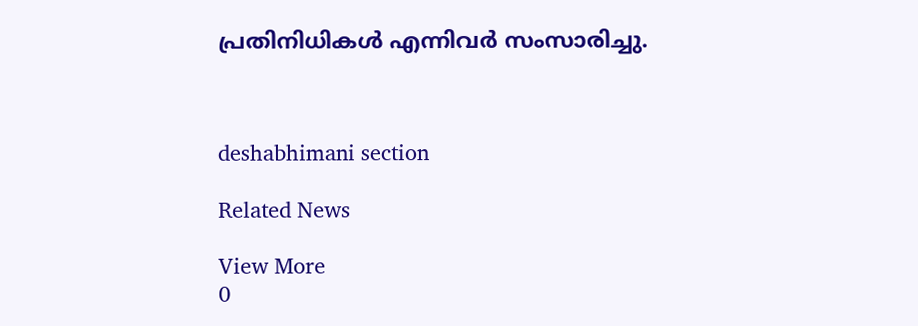പ്രതിനിധികള്‍ എന്നിവര്‍ സംസാരിച്ചു.



deshabhimani section

Related News

View More
0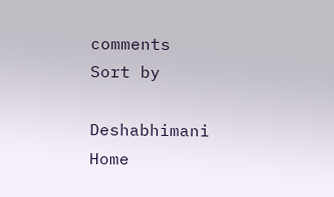comments
Sort by

Deshabhimani
Home